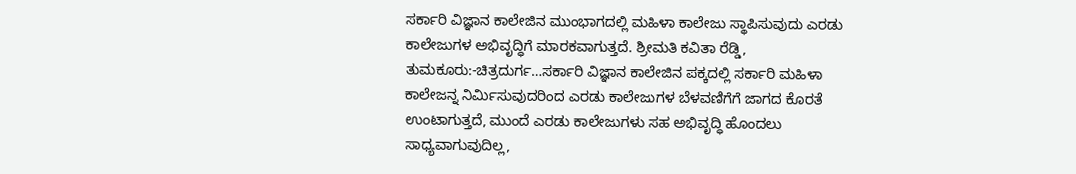ಸರ್ಕಾರಿ ವಿಜ್ಞಾನ ಕಾಲೇಜಿನ ಮುಂಭಾಗದಲ್ಲಿ ಮಹಿಳಾ ಕಾಲೇಜು ಸ್ಥಾಪಿಸುವುದು ಎರಡು ಕಾಲೇಜುಗಳ ಅಭಿವೃದ್ಧಿಗೆ ಮಾರಕವಾಗುತ್ತದೆ. ಶ್ರೀಮತಿ ಕವಿತಾ ರೆಡ್ಡಿ,
ತುಮಕೂರು:-ಚಿತ್ರದುರ್ಗ…ಸರ್ಕಾರಿ ವಿಜ್ಞಾನ ಕಾಲೇಜಿನ ಪಕ್ಕದಲ್ಲಿ ಸರ್ಕಾರಿ ಮಹಿಳಾ ಕಾಲೇಜನ್ನ ನಿರ್ಮಿಸುವುದರಿಂದ ಎರಡು ಕಾಲೇಜುಗಳ ಬೆಳವಣಿಗೆಗೆ ಜಾಗದ ಕೊರತೆ ಉಂಟಾಗುತ್ತದೆ, ಮುಂದೆ ಎರಡು ಕಾಲೇಜುಗಳು ಸಹ ಅಭಿವೃದ್ಧಿ ಹೊಂದಲು ಸಾಧ್ಯವಾಗುವುದಿಲ್ಲ,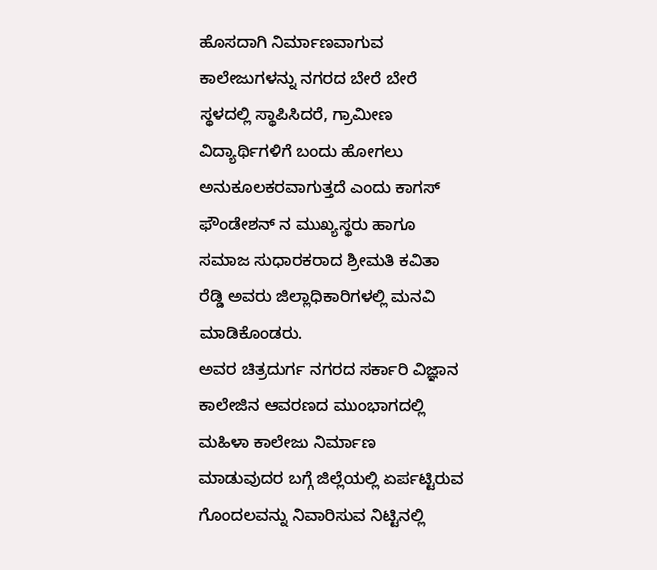ಹೊಸದಾಗಿ ನಿರ್ಮಾಣವಾಗುವ ಕಾಲೇಜುಗಳನ್ನು ನಗರದ ಬೇರೆ ಬೇರೆ ಸ್ಥಳದಲ್ಲಿ ಸ್ಥಾಪಿಸಿದರೆ, ಗ್ರಾಮೀಣ ವಿದ್ಯಾರ್ಥಿಗಳಿಗೆ ಬಂದು ಹೋಗಲು ಅನುಕೂಲಕರವಾಗುತ್ತದೆ ಎಂದು ಕಾಗಸ್ ಫೌಂಡೇಶನ್ ನ ಮುಖ್ಯಸ್ಥರು ಹಾಗೂ ಸಮಾಜ ಸುಧಾರಕರಾದ ಶ್ರೀಮತಿ ಕವಿತಾ ರೆಡ್ಡಿ ಅವರು ಜಿಲ್ಲಾಧಿಕಾರಿಗಳಲ್ಲಿ ಮನವಿ ಮಾಡಿಕೊಂಡರು.
ಅವರ ಚಿತ್ರದುರ್ಗ ನಗರದ ಸರ್ಕಾರಿ ವಿಜ್ಞಾನ ಕಾಲೇಜಿನ ಆವರಣದ ಮುಂಭಾಗದಲ್ಲಿ ಮಹಿಳಾ ಕಾಲೇಜು ನಿರ್ಮಾಣ ಮಾಡುವುದರ ಬಗ್ಗೆ ಜಿಲ್ಲೆಯಲ್ಲಿ ಏರ್ಪಟ್ಟಿರುವ ಗೊಂದಲವನ್ನು ನಿವಾರಿಸುವ ನಿಟ್ಟಿನಲ್ಲಿ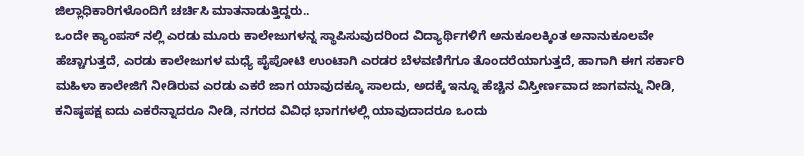ಜಿಲ್ಲಾಧಿಕಾರಿಗಳೊಂದಿಗೆ ಚರ್ಚಿಸಿ ಮಾತನಾಡುತ್ತಿದ್ದರು..
ಒಂದೇ ಕ್ಯಾಂಪಸ್ ನಲ್ಲಿ ಎರಡು ಮೂರು ಕಾಲೇಜುಗಳನ್ನ ಸ್ಥಾಪಿಸುವುದರಿಂದ ವಿದ್ಯಾರ್ಥಿಗಳಿಗೆ ಅನುಕೂಲಕ್ಕಿಂತ ಅನಾನುಕೂಲವೇ ಹೆಚ್ಚಾಗುತ್ತದೆ, ಎರಡು ಕಾಲೇಜುಗಳ ಮಧ್ಯೆ ಪೈಪೋಟಿ ಉಂಟಾಗಿ ಎರಡರ ಬೆಳವಣಿಗೆಗೂ ತೊಂದರೆಯಾಗುತ್ತದೆ, ಹಾಗಾಗಿ ಈಗ ಸರ್ಕಾರಿ ಮಹಿಳಾ ಕಾಲೇಜಿಗೆ ನೀಡಿರುವ ಎರಡು ಎಕರೆ ಜಾಗ ಯಾವುದಕ್ಕೂ ಸಾಲದು, ಅದಕ್ಕೆ ಇನ್ನೂ ಹೆಚ್ಚಿನ ವಿಸ್ತೀರ್ಣವಾದ ಜಾಗವನ್ನು ನೀಡಿ, ಕನಿಷ್ಠಪಕ್ಷ ಐದು ಎಕರೆನ್ನಾದರೂ ನೀಡಿ, ನಗರದ ವಿವಿಧ ಭಾಗಗಳಲ್ಲಿ ಯಾವುದಾದರೂ ಒಂದು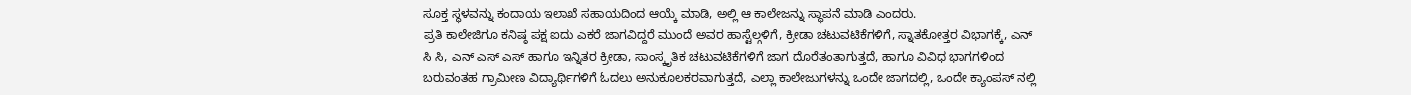ಸೂಕ್ತ ಸ್ಥಳವನ್ನು ಕಂದಾಯ ಇಲಾಖೆ ಸಹಾಯದಿಂದ ಆಯ್ಕೆ ಮಾಡಿ, ಅಲ್ಲಿ ಆ ಕಾಲೇಜನ್ನು ಸ್ಥಾಪನೆ ಮಾಡಿ ಎಂದರು.
ಪ್ರತಿ ಕಾಲೇಜಿಗೂ ಕನಿಷ್ಠ ಪಕ್ಷ ಐದು ಎಕರೆ ಜಾಗವಿದ್ದರೆ ಮುಂದೆ ಅವರ ಹಾಸ್ಟೆಲ್ಗಳಿಗೆ, ಕ್ರೀಡಾ ಚಟುವಟಿಕೆಗಳಿಗೆ, ಸ್ನಾತಕೋತ್ತರ ವಿಭಾಗಕ್ಕೆ, ಎನ್ ಸಿ ಸಿ, ಎನ್ ಎಸ್ ಎಸ್ ಹಾಗೂ ಇನ್ನಿತರ ಕ್ರೀಡಾ, ಸಾಂಸ್ಕೃತಿಕ ಚಟುವಟಿಕೆಗಳಿಗೆ ಜಾಗ ದೊರೆತಂತಾಗುತ್ತದೆ, ಹಾಗೂ ವಿವಿಧ ಭಾಗಗಳಿಂದ ಬರುವಂತಹ ಗ್ರಾಮೀಣ ವಿದ್ಯಾರ್ಥಿಗಳಿಗೆ ಓದಲು ಅನುಕೂಲಕರವಾಗುತ್ತದೆ, ಎಲ್ಲಾ ಕಾಲೇಜುಗಳನ್ನು ಒಂದೇ ಜಾಗದಲ್ಲಿ, ಒಂದೇ ಕ್ಯಾಂಪಸ್ ನಲ್ಲಿ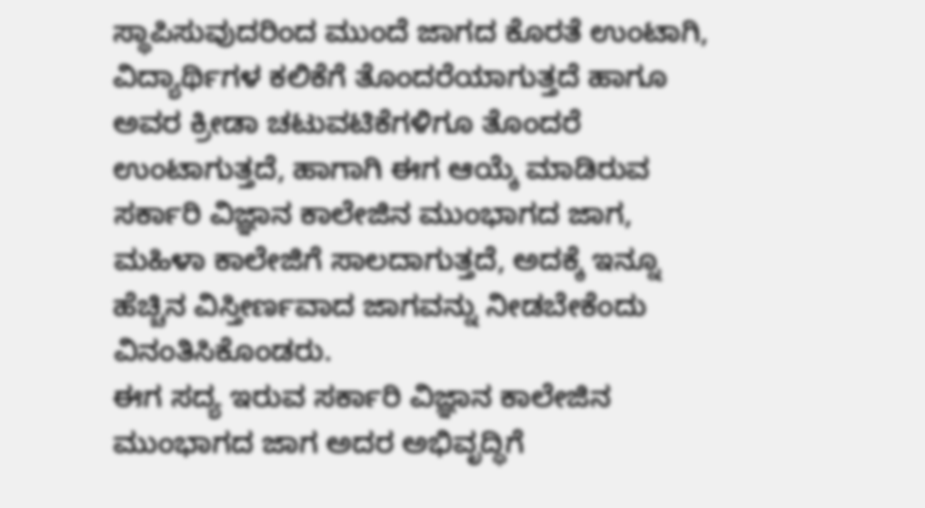ಸ್ಥಾಪಿಸುವುದರಿಂದ ಮುಂದೆ ಜಾಗದ ಕೊರತೆ ಉಂಟಾಗಿ, ವಿದ್ಯಾರ್ಥಿಗಳ ಕಲಿಕೆಗೆ ತೊಂದರೆಯಾಗುತ್ತದೆ ಹಾಗೂ ಅವರ ಕ್ರೀಡಾ ಚಟುವಟಿಕೆಗಳಿಗೂ ತೊಂದರೆ ಉಂಟಾಗುತ್ತದೆ, ಹಾಗಾಗಿ ಈಗ ಆಯ್ಕೆ ಮಾಡಿರುವ ಸರ್ಕಾರಿ ವಿಜ್ಞಾನ ಕಾಲೇಜಿನ ಮುಂಭಾಗದ ಜಾಗ, ಮಹಿಳಾ ಕಾಲೇಜಿಗೆ ಸಾಲದಾಗುತ್ತದೆ, ಅದಕ್ಕೆ ಇನ್ನೂ ಹೆಚ್ಚಿನ ವಿಸ್ತೀರ್ಣವಾದ ಜಾಗವನ್ನು ನೀಡಬೇಕೆಂದು ವಿನಂತಿಸಿಕೊಂಡರು.
ಈಗ ಸದ್ಯ ಇರುವ ಸರ್ಕಾರಿ ವಿಜ್ಞಾನ ಕಾಲೇಜಿನ ಮುಂಭಾಗದ ಜಾಗ ಅದರ ಅಭಿವೃದ್ಧಿಗೆ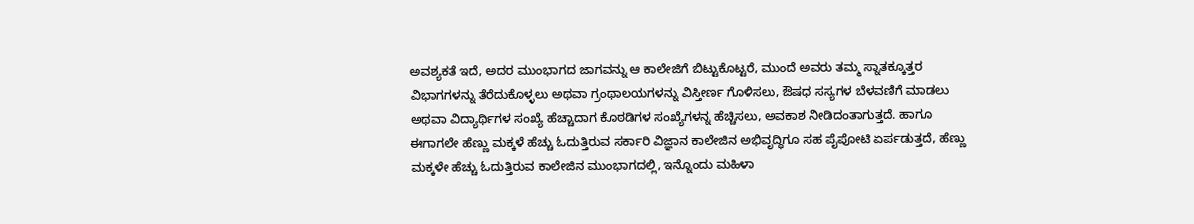ಅವಶ್ಯಕತೆ ಇದೆ, ಅದರ ಮುಂಭಾಗದ ಜಾಗವನ್ನು ಆ ಕಾಲೇಜಿಗೆ ಬಿಟ್ಟುಕೊಟ್ಟರೆ, ಮುಂದೆ ಅವರು ತಮ್ಮ ಸ್ನಾತಕ್ಕೂತ್ತರ ವಿಭಾಗಗಳನ್ನು ತೆರೆದುಕೊಳ್ಳಲು ಅಥವಾ ಗ್ರಂಥಾಲಯಗಳನ್ನು ವಿಸ್ತೀರ್ಣ ಗೊಳಿಸಲು, ಔಷಧ ಸಸ್ಯಗಳ ಬೆಳವಣಿಗೆ ಮಾಡಲು ಅಥವಾ ವಿದ್ಯಾರ್ಥಿಗಳ ಸಂಖ್ಯೆ ಹೆಚ್ಚಾದಾಗ ಕೊಠಡಿಗಳ ಸಂಖ್ಯೆಗಳನ್ನ ಹೆಚ್ಚಿಸಲು, ಅವಕಾಶ ನೀಡಿದಂತಾಗುತ್ತದೆ. ಹಾಗೂ ಈಗಾಗಲೇ ಹೆಣ್ಣು ಮಕ್ಕಳೆ ಹೆಚ್ಚು ಓದುತ್ತಿರುವ ಸರ್ಕಾರಿ ವಿಜ್ಞಾನ ಕಾಲೇಜಿನ ಅಭಿವೃದ್ಧಿಗೂ ಸಹ ಪೈಪೋಟಿ ಏರ್ಪಡುತ್ತದೆ, ಹೆಣ್ಣು ಮಕ್ಕಳೇ ಹೆಚ್ಚು ಓದುತ್ತಿರುವ ಕಾಲೇಜಿನ ಮುಂಭಾಗದಲ್ಲಿ, ಇನ್ನೊಂದು ಮಹಿಳಾ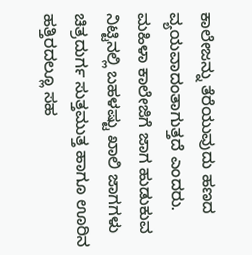ಕಾಲೇಜನ್ನು ತೆರೆಯುವುದು ಹಣದ ವ್ಯಯವಾದಂತಾಗುತ್ತದೆ ಎಂದರು.
ಮಹಿಳಾ ಕಾಲೇಜಿಗೆ ಜಾಗ ಹುಡುಕುವ ನಿಟ್ಟಿನಲ್ಲಿ ಬಹಳಷ್ಟು ಖಾಲಿ ಜಾಗಗಳು ಚಿತ್ರದುರ್ಗ ಸುತ್ತಮುತ್ತ ಹಾಗೂ ಊರಿನ ಹತ್ತಿರದಲ್ಲೂ ಸಹ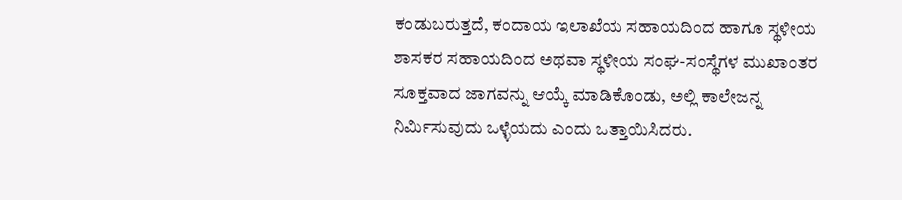ಕಂಡುಬರುತ್ತದೆ, ಕಂದಾಯ ಇಲಾಖೆಯ ಸಹಾಯದಿಂದ ಹಾಗೂ ಸ್ಥಳೀಯ ಶಾಸಕರ ಸಹಾಯದಿಂದ ಅಥವಾ ಸ್ಥಳೀಯ ಸಂಘ-ಸಂಸ್ಥೆಗಳ ಮುಖಾಂತರ ಸೂಕ್ತವಾದ ಜಾಗವನ್ನು ಆಯ್ಕೆ ಮಾಡಿಕೊಂಡು, ಅಲ್ಲಿ ಕಾಲೇಜನ್ನ ನಿರ್ಮಿಸುವುದು ಒಳ್ಳೆಯದು ಎಂದು ಒತ್ತಾಯಿಸಿದರು.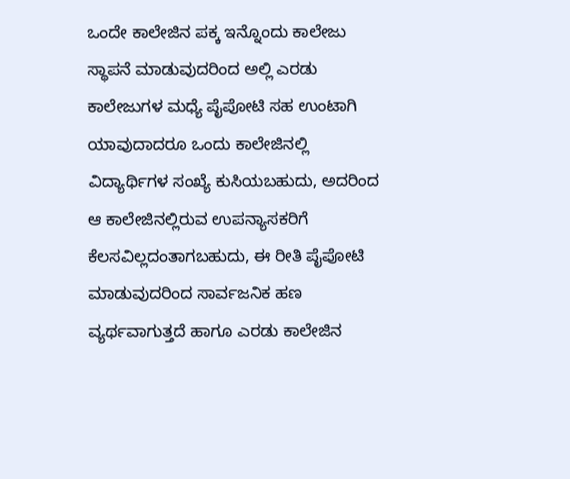ಒಂದೇ ಕಾಲೇಜಿನ ಪಕ್ಕ ಇನ್ನೊಂದು ಕಾಲೇಜು ಸ್ಥಾಪನೆ ಮಾಡುವುದರಿಂದ ಅಲ್ಲಿ ಎರಡು ಕಾಲೇಜುಗಳ ಮಧ್ಯೆ ಪೈಪೋಟಿ ಸಹ ಉಂಟಾಗಿ ಯಾವುದಾದರೂ ಒಂದು ಕಾಲೇಜಿನಲ್ಲಿ ವಿದ್ಯಾರ್ಥಿಗಳ ಸಂಖ್ಯೆ ಕುಸಿಯಬಹುದು, ಅದರಿಂದ ಆ ಕಾಲೇಜಿನಲ್ಲಿರುವ ಉಪನ್ಯಾಸಕರಿಗೆ ಕೆಲಸವಿಲ್ಲದಂತಾಗಬಹುದು, ಈ ರೀತಿ ಪೈಪೋಟಿ ಮಾಡುವುದರಿಂದ ಸಾರ್ವಜನಿಕ ಹಣ ವ್ಯರ್ಥವಾಗುತ್ತದೆ ಹಾಗೂ ಎರಡು ಕಾಲೇಜಿನ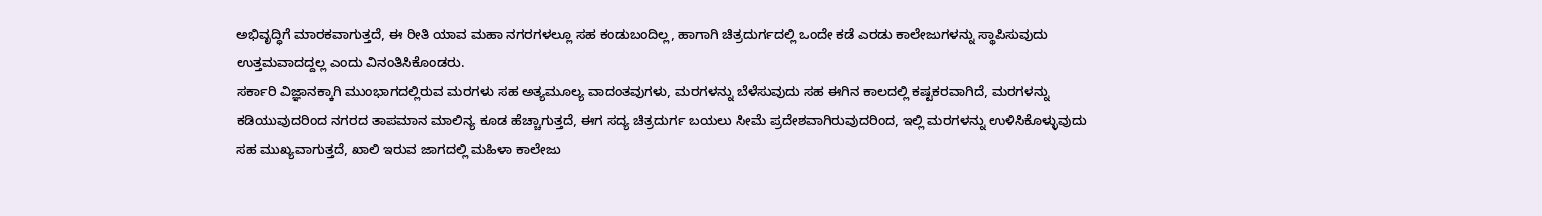ಅಭಿವೃದ್ಧಿಗೆ ಮಾರಕವಾಗುತ್ತದೆ, ಈ ರೀತಿ ಯಾವ ಮಹಾ ನಗರಗಳಲ್ಲೂ ಸಹ ಕಂಡುಬಂದಿಲ್ಲ, ಹಾಗಾಗಿ ಚಿತ್ರದುರ್ಗದಲ್ಲಿ ಒಂದೇ ಕಡೆ ಎರಡು ಕಾಲೇಜುಗಳನ್ನು ಸ್ಥಾಪಿಸುವುದು ಉತ್ತಮವಾದದ್ದಲ್ಲ ಎಂದು ವಿನಂತಿಸಿಕೊಂಡರು.
ಸರ್ಕಾರಿ ವಿಜ್ಞಾನಕ್ಕಾಗಿ ಮುಂಭಾಗದಲ್ಲಿರುವ ಮರಗಳು ಸಹ ಅತ್ಯಮೂಲ್ಯ ವಾದಂತವುಗಳು, ಮರಗಳನ್ನು ಬೆಳೆಸುವುದು ಸಹ ಈಗಿನ ಕಾಲದಲ್ಲಿ ಕಷ್ಟಕರವಾಗಿದೆ, ಮರಗಳನ್ನು ಕಡಿಯುವುದರಿಂದ ನಗರದ ತಾಪಮಾನ ಮಾಲಿನ್ಯ ಕೂಡ ಹೆಚ್ಚಾಗುತ್ತದೆ, ಈಗ ಸದ್ಯ ಚಿತ್ರದುರ್ಗ ಬಯಲು ಸೀಮೆ ಪ್ರದೇಶವಾಗಿರುವುದರಿಂದ, ಇಲ್ಲಿ ಮರಗಳನ್ನು ಉಳಿಸಿಕೊಳ್ಳುವುದು ಸಹ ಮುಖ್ಯವಾಗುತ್ತದೆ, ಖಾಲಿ ಇರುವ ಜಾಗದಲ್ಲಿ ಮಹಿಳಾ ಕಾಲೇಜು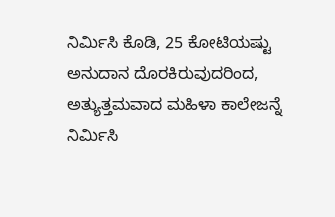ನಿರ್ಮಿಸಿ ಕೊಡಿ, 25 ಕೋಟಿಯಷ್ಟು ಅನುದಾನ ದೊರಕಿರುವುದರಿಂದ, ಅತ್ಯುತ್ತಮವಾದ ಮಹಿಳಾ ಕಾಲೇಜನ್ನೆ ನಿರ್ಮಿಸಿ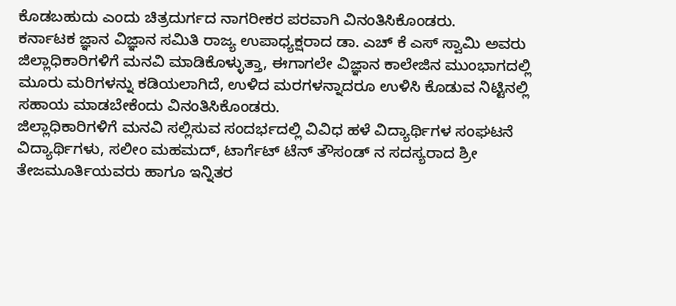ಕೊಡಬಹುದು ಎಂದು ಚಿತ್ರದುರ್ಗದ ನಾಗರೀಕರ ಪರವಾಗಿ ವಿನಂತಿಸಿಕೊಂಡರು.
ಕರ್ನಾಟಕ ಜ್ಞಾನ ವಿಜ್ಞಾನ ಸಮಿತಿ ರಾಜ್ಯ ಉಪಾಧ್ಯಕ್ಷರಾದ ಡಾ. ಎಚ್ ಕೆ ಎಸ್ ಸ್ವಾಮಿ ಅವರು ಜಿಲ್ಲಾಧಿಕಾರಿಗಳಿಗೆ ಮನವಿ ಮಾಡಿಕೊಳ್ಳುತ್ತಾ, ಈಗಾಗಲೇ ವಿಜ್ಞಾನ ಕಾಲೇಜಿನ ಮುಂಭಾಗದಲ್ಲಿ ಮೂರು ಮರಿಗಳನ್ನು ಕಡಿಯಲಾಗಿದೆ, ಉಳಿದ ಮರಗಳನ್ನಾದರೂ ಉಳಿಸಿ ಕೊಡುವ ನಿಟ್ಟಿನಲ್ಲಿ ಸಹಾಯ ಮಾಡಬೇಕೆಂದು ವಿನಂತಿಸಿಕೊಂಡರು.
ಜಿಲ್ಲಾಧಿಕಾರಿಗಳಿಗೆ ಮನವಿ ಸಲ್ಲಿಸುವ ಸಂದರ್ಭದಲ್ಲಿ ವಿವಿಧ ಹಳೆ ವಿದ್ಯಾರ್ಥಿಗಳ ಸಂಘಟನೆ ವಿದ್ಯಾರ್ಥಿಗಳು, ಸಲೀಂ ಮಹಮದ್, ಟಾರ್ಗೆಟ್ ಟೆನ್ ತೌಸಂಡ್ ನ ಸದಸ್ಯರಾದ ಶ್ರೀ ತೇಜಮೂರ್ತಿಯವರು ಹಾಗೂ ಇನ್ನಿತರ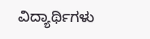ವಿದ್ಯಾರ್ಥಿಗಳು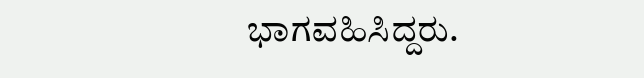ಭಾಗವಹಿಸಿದ್ದರು.